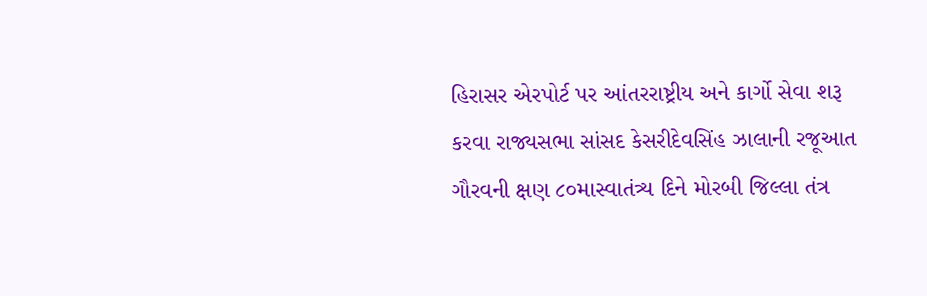હિરાસર એરપોર્ટ પર આંતરરાષ્ટ્રીય અને કાર્ગો સેવા શરૂ કરવા રાજ્યસભા સાંસદ કેસરીદેવસિંહ ઝાલાની રજૂઆત ગૌરવની ક્ષણ ૮૦માસ્વાતંત્ર્ય દિને મોરબી જિલ્લા તંત્ર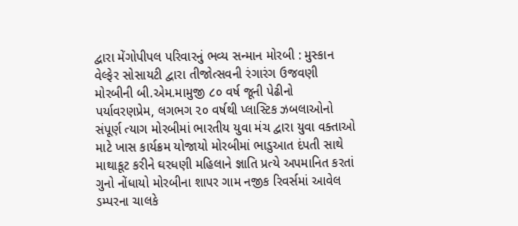દ્વારા મેંગોપીપલ પરિવારનું ભવ્ય સન્માન મોરબી : મુસ્કાન વેલ્ફેર સોસાયટી દ્વારા તીજોત્સવની રંગારંગ ઉજવણી મોરબીની બી.એમ.મામુજી ૮૦ વર્ષ જૂની પેઢીનો પર્યાવરણપ્રેમ, લગભગ ૨૦ વર્ષથી પ્લાસ્ટિક ઝબલાઓનો સંપૂર્ણ ત્યાગ મોરબીમાં ભારતીય યુવા મંચ દ્વારા યુવા વક્તાઓ માટે ખાસ કાર્યક્રમ યોજાયો મોરબીમાં ભાડુઆત દંપતી સાથે માથાકૂટ કરીને ઘરધણી મહિલાને જ્ઞાતિ પ્રત્યે અપમાનિત કરતાં ગુનો નોંધાયો મોરબીના શાપર ગામ નજીક રિવર્સમાં આવેલ ડમ્પરના ચાલકે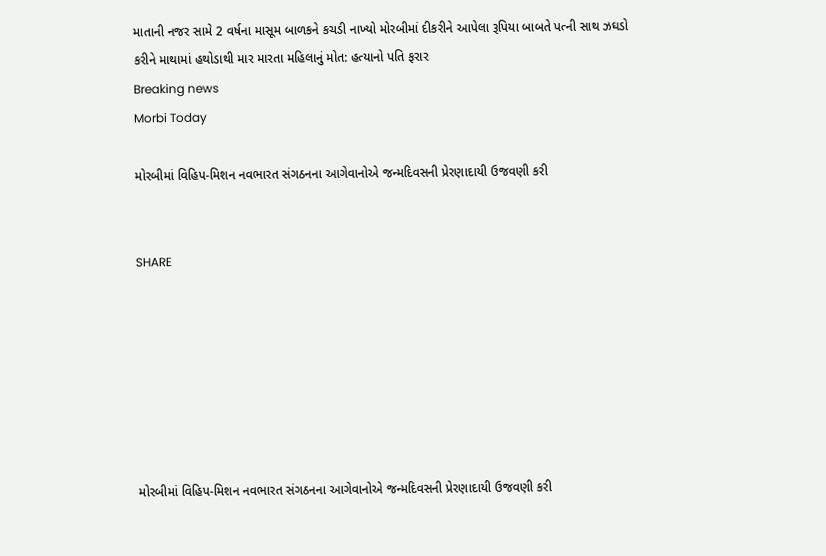માતાની નજર સામે 2 વર્ષના માસૂમ બાળકને કચડી નાખ્યો મોરબીમાં દીકરીને આપેલા રૂપિયા બાબતે પત્ની સાથ ઝઘડો કરીને માથામાં હથોડાથી માર મારતા મહિલાનું મોત: હત્યાનો પતિ ફરાર
Breaking news
Morbi Today

મોરબીમાં વિહિપ-મિશન નવભારત સંગઠનના આગેવાનોએ જન્મદિવસની પ્રેરણાદાયી ઉજવણી કરી


SHARE







મોરબીમાં વિહિપ-મિશન નવભારત સંગઠનના આગેવાનોએ જન્મદિવસની પ્રેરણાદાયી ઉજવણી કરી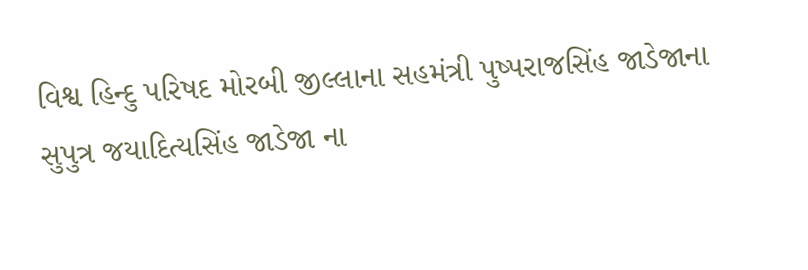વિશ્વ હિન્દુ પરિષદ મોરબી જીલ્લાના સહમંત્રી પુષ્પરાજસિંહ જાડેજાના સુપુત્ર જયાદિત્યસિંહ જાડેજા ના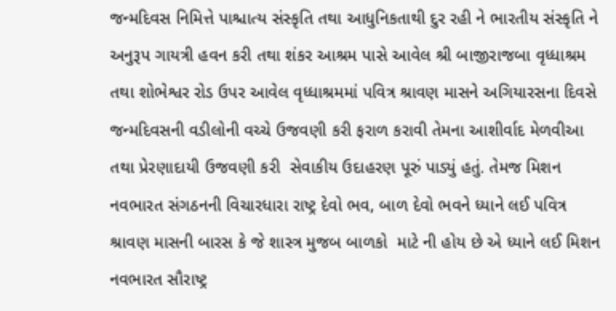જન્મદિવસ નિમિત્તે પાશ્ચાત્ય સંસ્કૃતિ તથા આધુનિકતાથી દુર રહી ને ભારતીય સંસ્કૃતિ ને અનુરૂપ ગાયત્રી હવન કરી તથા શંકર આશ્રમ પાસે આવેલ શ્રી બાજીરાજબા વૃધ્ધાશ્રમ તથા શોભેશ્વર રોડ ઉપર આવેલ વૃધ્ધાશ્રમમાં પવિત્ર શ્રાવણ માસને અગિયારસના દિવસે જન્મદિવસની વડીલોની વચ્ચે ઉજવણી કરી ફરાળ કરાવી તેમના આશીર્વાદ મેળવીઆ તથા પ્રેરણાદાયી ઉજવણી કરી  સેવાકીય ઉદાહરણ પૂરું પાડ્યું હતું. તેમજ મિશન નવભારત સંગઠનની વિચારધારા રાષ્ટ્ર દેવો ભવ, બાળ દેવો ભવને ધ્યાને લઈ પવિત્ર શ્રાવણ માસની બારસ કે જે શાસ્ત્ર મુજબ બાળકો  માટે ની હોય છે એ ધ્યાને લઈ મિશન નવભારત સૌરાષ્ટ્ર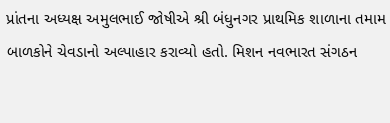પ્રાંતના અધ્યક્ષ અમુલભાઈ જોષીએ શ્રી બંધુનગર પ્રાથમિક શાળાના તમામ બાળકોને ચેવડાનો અલ્પાહાર કરાવ્યો હતો. મિશન નવભારત સંગઠન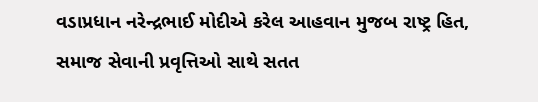વડાપ્રધાન નરેન્દ્રભાઈ મોદીએ કરેલ આહવાન મુજબ રાષ્ટ્ર હિત, સમાજ સેવાની પ્રવૃત્તિઓ સાથે સતત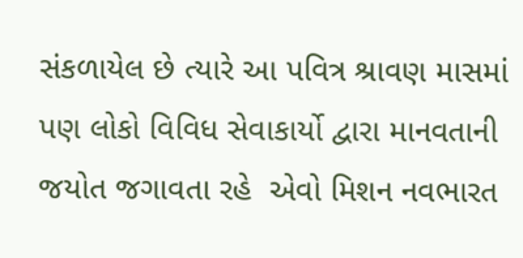સંકળાયેલ છે ત્યારે આ પવિત્ર શ્રાવણ માસમાં પણ લોકો વિવિધ સેવાકાર્યો દ્વારા માનવતાની જયોત જગાવતા રહે  એવો મિશન નવભારત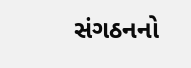સંગઠનનો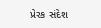પ્રેરક સંદેશ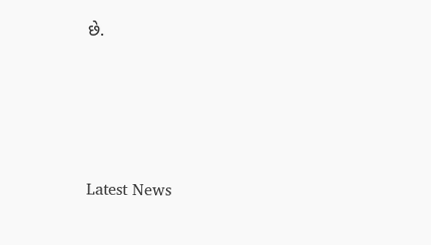છે.






Latest News